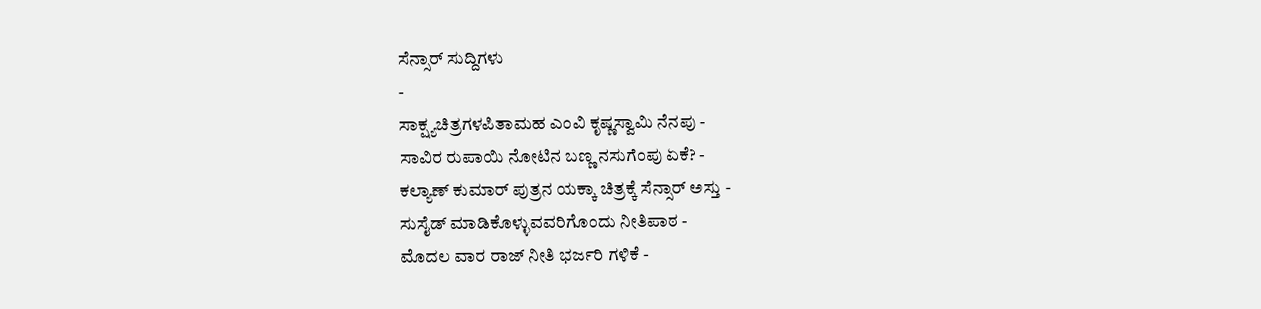ಸೆನ್ಸಾರ್ ಸುದ್ದಿಗಳು
-
ಸಾಕ್ಷ್ಯಚಿತ್ರಗಳಪಿತಾಮಹ ಎಂವಿ ಕೃಷ್ಣಸ್ವಾಮಿ ನೆನಪು -
ಸಾವಿರ ರುಪಾಯಿ ನೋಟಿನ ಬಣ್ಣ ನಸುಗೆಂಪು ಏಕೆ? -
ಕಲ್ಯಾಣ್ ಕುಮಾರ್ ಪುತ್ರನ ಯಕ್ಕಾ ಚಿತ್ರಕ್ಕೆ ಸೆನ್ಸಾರ್ ಅಸ್ತು -
ಸುಸೈಡ್ ಮಾಡಿಕೊಳ್ಳುವವರಿಗೊಂದು ನೀತಿಪಾಠ -
ಮೊದಲ ವಾರ ರಾಜ್ ನೀತಿ ಭರ್ಜರಿ ಗಳಿಕೆ -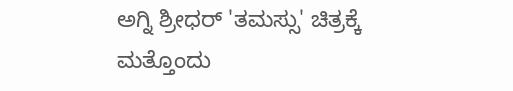ಅಗ್ನಿ ಶ್ರೀಧರ್ 'ತಮಸ್ಸು' ಚಿತ್ರಕ್ಕೆ ಮತ್ತೊಂದು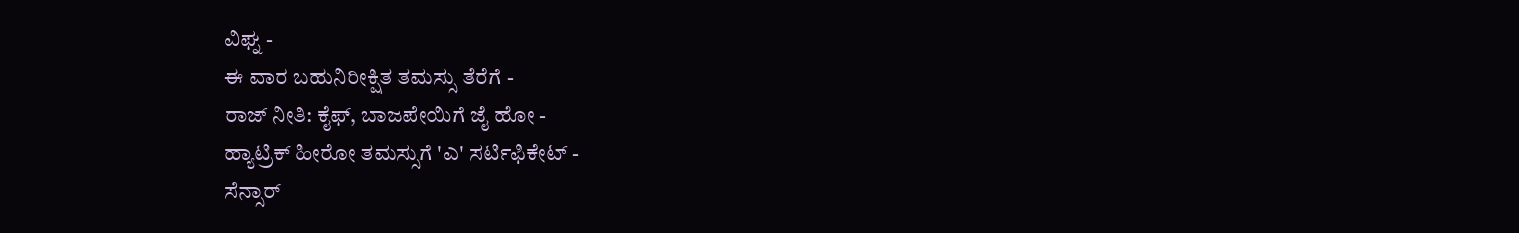ವಿಘ್ನ -
ಈ ವಾರ ಬಹುನಿರೀಕ್ಷಿತ ತಮಸ್ಸು ತೆರೆಗೆ -
ರಾಜ್ ನೀತಿ: ಕೈಫ್, ಬಾಜಪೇಯಿಗೆ ಜೈ ಹೋ -
ಹ್ಯಾಟ್ರಿಕ್ ಹೀರೋ ತಮಸ್ಸುಗೆ 'ಎ' ಸರ್ಟಿಫಿಕೇಟ್ -
ಸೆನ್ಸಾರ್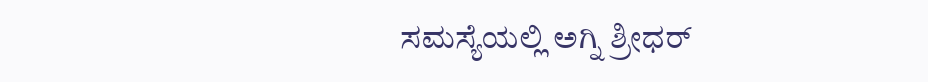ಸಮಸ್ಯೆಯಲ್ಲಿ ಅಗ್ನಿ ಶ್ರೀಧರ್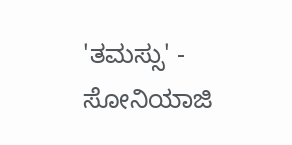'ತಮಸ್ಸು' -
ಸೋನಿಯಾಜಿ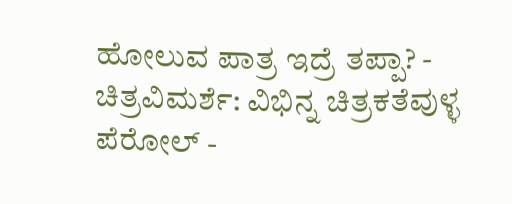ಹೋಲುವ ಪಾತ್ರ ಇದ್ರೆ ತಪ್ಪಾ? -
ಚಿತ್ರವಿಮರ್ಶೆ: ವಿಭಿನ್ನ ಚಿತ್ರಕತೆವುಳ್ಳ ಪೆರೋಲ್ -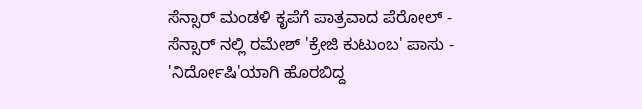ಸೆನ್ಸಾರ್ ಮಂಡಳಿ ಕೃಪೆಗೆ ಪಾತ್ರವಾದ ಪೆರೋಲ್ -
ಸೆನ್ಸಾರ್ ನಲ್ಲಿ ರಮೇಶ್ 'ಕ್ರೇಜಿ ಕುಟುಂಬ' ಪಾಸು -
'ನಿರ್ದೋಷಿ'ಯಾಗಿ ಹೊರಬಿದ್ದ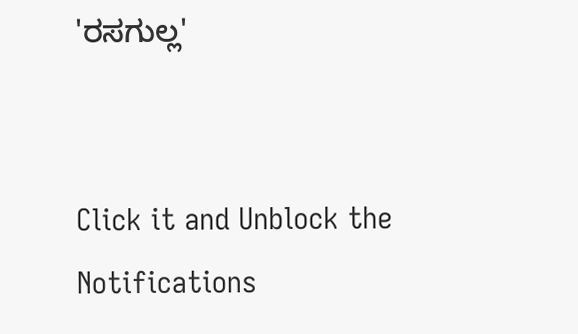'ರಸಗುಲ್ಲ'


Click it and Unblock the Notifications